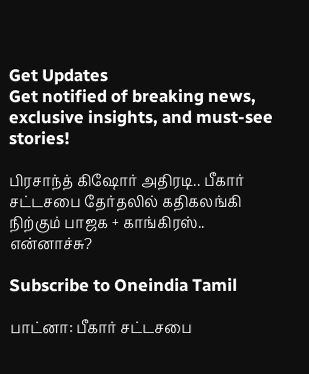Get Updates
Get notified of breaking news, exclusive insights, and must-see stories!

பிரசாந்த் கிஷோர் அதிரடி.. பீகார் சட்டசபை தேர்தலில் கதிகலங்கி நிற்கும் பாஜக + காங்கிரஸ்.. என்னாச்சு?

Subscribe to Oneindia Tamil

பாட்னா: பீகார் சட்டசபை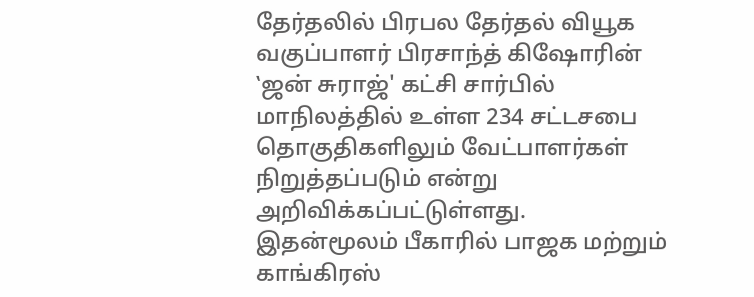தேர்தலில் பிரபல தேர்தல் வியூக வகுப்பாளர் பிரசாந்த் கிஷோரின் ‛ஜன் சுராஜ்' கட்சி சார்பில் மாநிலத்தில் உள்ள 234 சட்டசபை தொகுதிகளிலும் வேட்பாளர்கள் நிறுத்தப்படும் என்று அறிவிக்கப்பட்டுள்ளது. இதன்மூலம் பீகாரில் பாஜக மற்றும் காங்கிரஸ்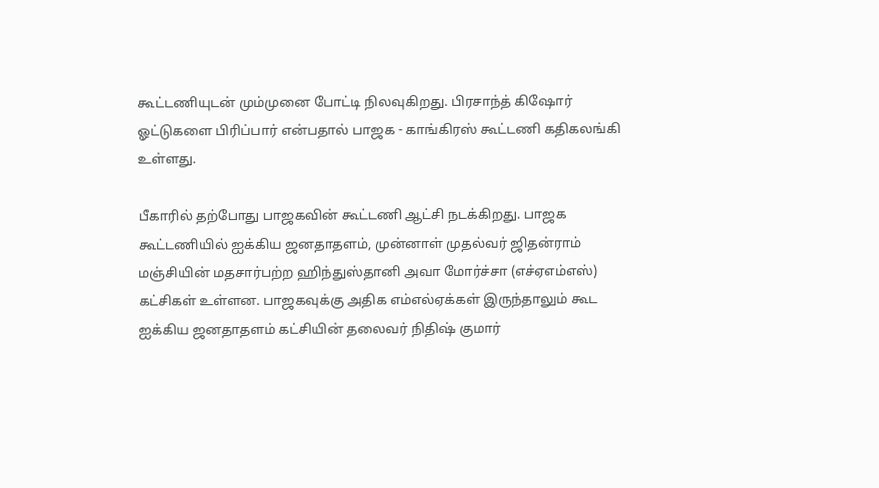கூட்டணியுடன் மும்முனை போட்டி நிலவுகிறது. பிரசாந்த் கிஷோர் ஓட்டுகளை பிரிப்பார் என்பதால் பாஜக - காங்கிரஸ் கூட்டணி கதிகலங்கி உள்ளது.

பீகாரில் தற்போது பாஜகவின் கூட்டணி ஆட்சி நடக்கிறது. பாஜக கூட்டணியில் ஐக்கிய ஜனதாதளம், முன்னாள் முதல்வர் ஜிதன்ராம் மஞ்சியின் மதசார்பற்ற ஹிந்துஸ்தானி அவா மோர்ச்சா (எச்ஏஎம்எஸ்) கட்சிகள் உள்ளன. பாஜகவுக்கு அதிக எம்எல்ஏக்கள் இருந்தாலும் கூட ஐக்கிய ஜனதாதளம் கட்சியின் தலைவர் நிதிஷ் குமார்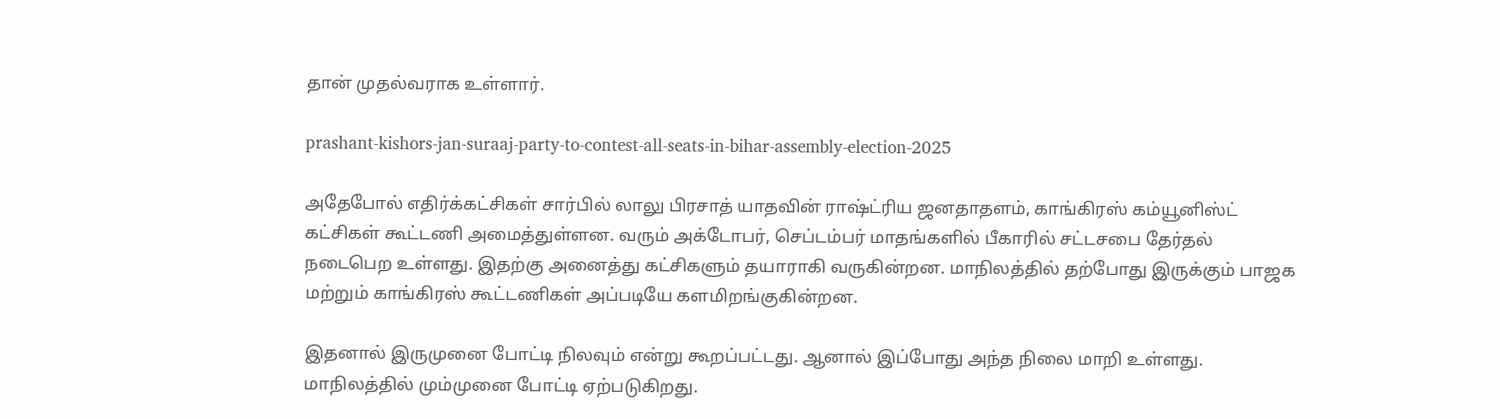தான் முதல்வராக உள்ளார்.

prashant-kishors-jan-suraaj-party-to-contest-all-seats-in-bihar-assembly-election-2025

அதேபோல் எதிர்க்கட்சிகள் சார்பில் லாலு பிரசாத் யாதவின் ராஷ்ட்ரிய ஜனதாதளம், காங்கிரஸ் கம்யூனிஸ்ட் கட்சிகள் கூட்டணி அமைத்துள்ளன. வரும் அக்டோபர், செப்டம்பர் மாதங்களில் பீகாரில் சட்டசபை தேர்தல் நடைபெற உள்ளது. இதற்கு அனைத்து கட்சிகளும் தயாராகி வருகின்றன. மாநிலத்தில் தற்போது இருக்கும் பாஜக மற்றும் காங்கிரஸ் கூட்டணிகள் அப்படியே களமிறங்குகின்றன.

இதனால் இருமுனை போட்டி நிலவும் என்று கூறப்பட்டது. ஆனால் இப்போது அந்த நிலை மாறி உள்ளது. மாநிலத்தில் மும்முனை போட்டி ஏற்படுகிறது.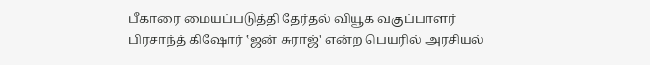பீகாரை மையப்படுத்தி தேர்தல் வியூக வகுப்பாளர் பிரசாந்த் கிஷோர் ‛ஜன் சுராஜ்' என்ற பெயரில் அரசியல்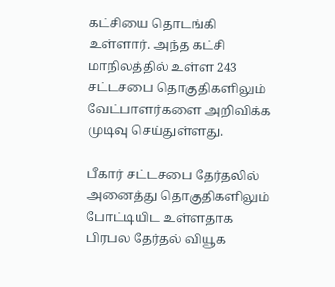கட்சியை தொடங்கி உள்ளார். அந்த கட்சி மாநிலத்தில் உள்ள 243 சட்டசபை தொகுதிகளிலும் வேட்பாளர்களை அறிவிக்க முடிவு செய்துள்ளது.

பீகார் சட்டசபை தேர்தலில் அனைத்து தொகுதிகளிலும் போட்டியிட உள்ளதாக பிரபல தேர்தல் வியூக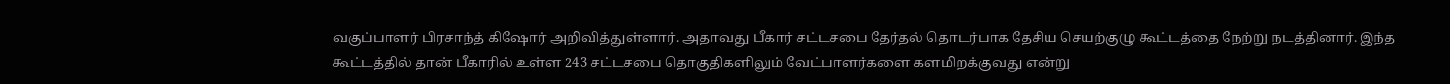வகுப்பாளர் பிரசாந்த் கிஷோர் அறிவித்துள்ளார். அதாவது பீகார் சட்டசபை தேர்தல் தொடர்பாக தேசிய செயற்குழு கூட்டத்தை நேற்று நடத்தினார். இந்த கூட்டத்தில் தான் பீகாரில் உள்ள 243 சட்டசபை தொகுதிகளிலும் வேட்பாளர்களை களமிறக்குவது என்று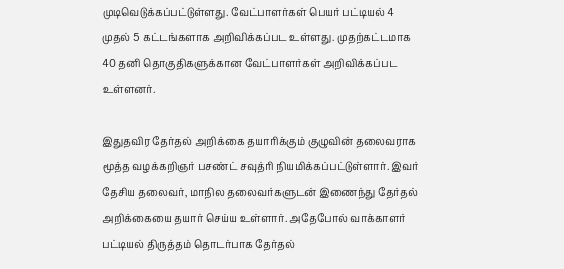முடிவெடுக்கப்பட்டுள்ளது. வேட்பாளர்கள் பெயர் பட்டியல் 4 முதல் 5 கட்டங்களாக அறிவிக்கப்பட உள்ளது. முதற்கட்டமாக 40 தனி தொகுதிகளுக்கான வேட்பாளர்கள் அறிவிக்கப்பட உள்ளனர்.

இதுதவிர தேர்தல் அறிக்கை தயாரிக்கும் குழுவின் தலைவராக மூத்த வழக்கறிஞர் பசண்ட் சவுத்ரி நியமிக்கப்பட்டுள்ளார். இவர் தேசிய தலைவர், மாநில தலைவர்களுடன் இணைந்து தேர்தல் அறிக்கையை தயார் செய்ய உள்ளார். அதேபோல் வாக்காளர் பட்டியல் திருத்தம் தொடர்பாக தேர்தல்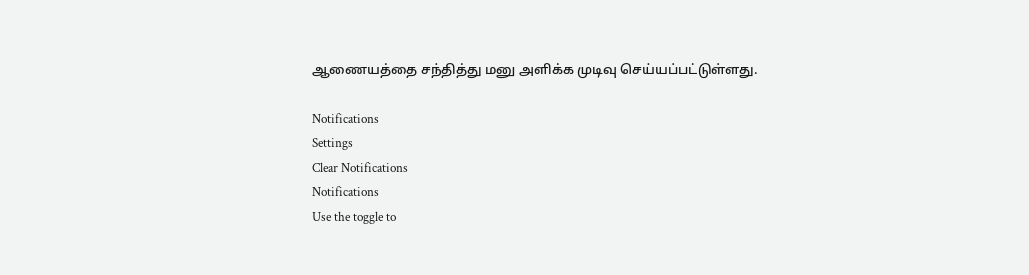ஆணையத்தை சந்தித்து மனு அளிக்க முடிவு செய்யப்பட்டுள்ளது.

Notifications
Settings
Clear Notifications
Notifications
Use the toggle to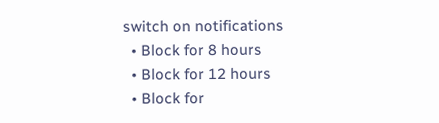switch on notifications
  • Block for 8 hours
  • Block for 12 hours
  • Block for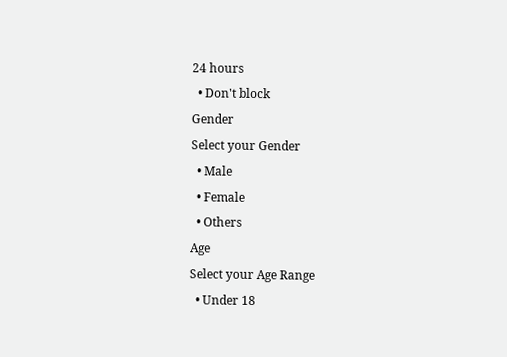24 hours
  • Don't block
Gender
Select your Gender
  • Male
  • Female
  • Others
Age
Select your Age Range
  • Under 18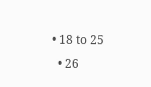• 18 to 25
  • 26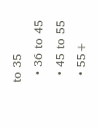to 35
  • 36 to 45
  • 45 to 55
  • 55+